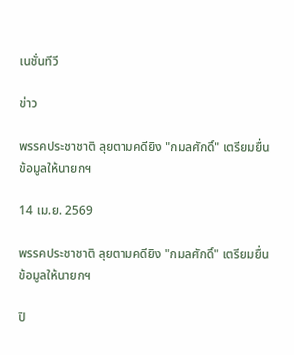เนชั่นทีวี

ข่าว

พรรคประชาชาติ ลุยตามคดียิง "กมลศักดิ์" เตรียมยื่นข้อมูลให้นายกฯ

14 เม.ย. 2569

พรรคประชาชาติ ลุยตามคดียิง "กมลศักดิ์" เตรียมยื่นข้อมูลให้นายกฯ

ปิ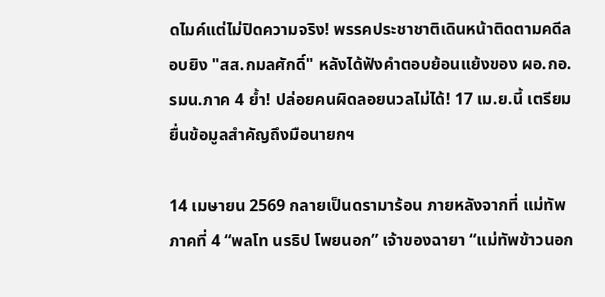ดไมค์แต่ไม่ปิดความจริง! พรรคประชาชาติเดินหน้าติดตามคดีลอบยิง "สส.กมลศักดิ์" หลังได้ฟังคำตอบย้อนแย้งของ ผอ.กอ.รมน.ภาค 4 ย้ำ! ปล่อยคนผิดลอยนวลไม่ได้! 17 เม.ย.นี้ เตรียมยื่นข้อมูลสำคัญถึงมือนายกฯ

14 เมษายน 2569 กลายเป็นดรามาร้อน ภายหลังจากที่ แม่ทัพภาคที่ 4 “พลโท นรธิป โพยนอก” เจ้าของฉายา “แม่ทัพข้าวนอก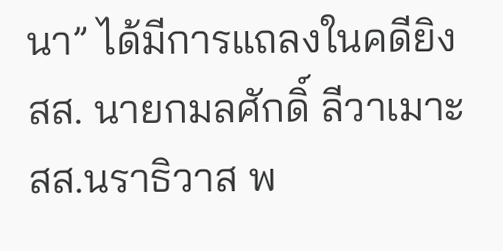นา” ได้มีการแถลงในคดียิง สส. นายกมลศักดิ์ ลีวาเมาะ สส.นราธิวาส พ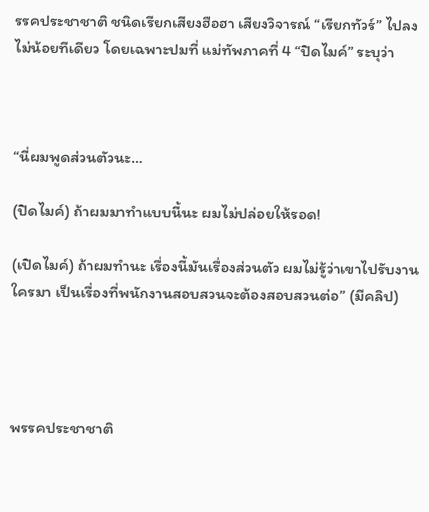รรคประชาชาติ ชนิดเรียกเสียงฮือฮา เสียงวิจารณ์ “เรียกทัวร์” ไปลงไม่น้อยทีเดียว โดยเฉพาะปมที่ แม่ทัพภาคที่ 4 “ปิดไมค์” ระบุว่า



“นี่ผมพูดส่วนตัวนะ…

(ปิดไมค์) ถ้าผมมาทำแบบนี้นะ ผมไม่ปล่อยให้รอด!

(เปิดไมค์) ถ้าผมทำนะ เรื่องนี้มันเรื่องส่วนตัว ผมไม่รู้ว่าเขาไปรับงานใครมา เป็นเรื่องที่พนักงานสอบสวนจะต้องสอบสวนต่อ” (มีคลิป)




พรรคประชาชาติ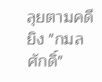ลุยตามคดียิง "กมลศักดิ์"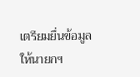เตรียมยื่นข้อมูลให้นายกฯ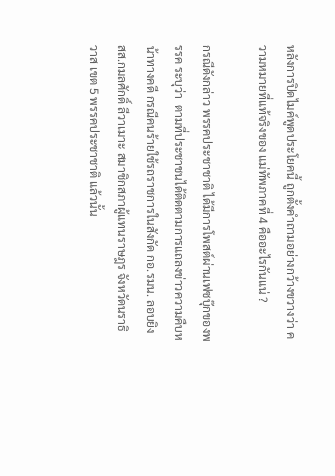หลังการปิดไมค์พูดประโยคนี้ ถูกตั้งคำถามอย่างกว้างขวางว่า ความหมายที่แท้จริงของ แม่ทัพภาคที่ 4 คืออะไรกันแน่ ?

กรณีดังกล่าว พรรคประชาชาติ ได้มีการโพสต์ผ่านเฟซบุ๊กของพรรค ระบุว่า  ตามที่ประชาชนได้ติดตามการแถลงข่าวความคืบหน้าทางคดี กรณีคนร้ายใช้รถราชการในสังกัด กอ.รมน. ลอบยิง สส.กมลศักดิ์ ลีวาเมาะ สมาชิกสภาผู้แทนราษฎร จังหวัดนราธิวาส เขต 5 พรรคประชาชาติ แล้วนั้น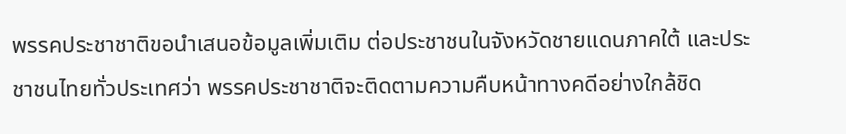พรรคประชาชาติขอนำเสนอข้อมูลเพิ่มเติม ต่อประชาชนในจังหวัดชายแดนภาคใต้ และประชาชนไทยทั่วประเทศว่า พรรคประชาชาติจะติดตามความคืบหน้าทางคดีอย่างใกล้ชิด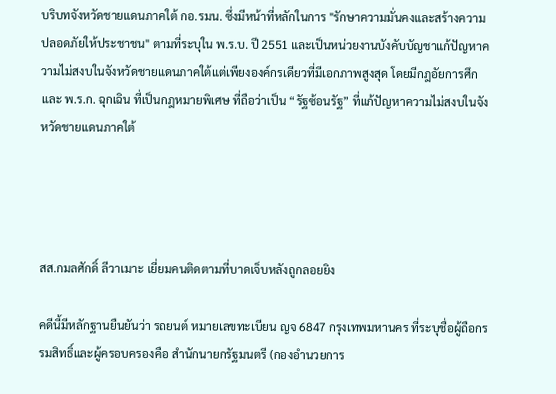บริบทจังหวัดชายแดนภาคใต้ กอ.รมน. ซึ่งมีหน้าที่หลักในการ "รักษาความมั่นคงและสร้างความปลอดภัยให้ประชาชน" ตามที่ระบุใน พ.ร.บ. ปี 2551 และเป็นหน่วยงานบังคับบัญชาแก้ปัญหาความไม่สงบในจังหวัดชายแดนภาคใต้แต่เพียงองค์กรเดียวที่มีเอกภาพสูงสุด โดยมีกฎอัยการศึก และ พ.ร.ก. ฉุกเฉิน ที่เป็นกฎหมายพิเศษ ที่ถือว่าเป็น “รัฐซ้อนรัฐ” ที่แก้ปัญหาความไม่สงบในจังหวัดชายแดนภาคใต้




สส.กมลศักดิ์ ลีวาเมาะ เยี่ยมคนติดตามที่บาดเจ็บหลังถูกลอยยิง

คดีนี้มีหลักฐานยืนยันว่า รถยนต์ หมายเลขทะเบียน ญจ 6847 กรุงเทพมหานคร ที่ระบุชื่อผู้ถือกรรมสิทธิ์และผู้ครอบครองคือ สำนักนายกรัฐมนตรี (กองอำนวยการ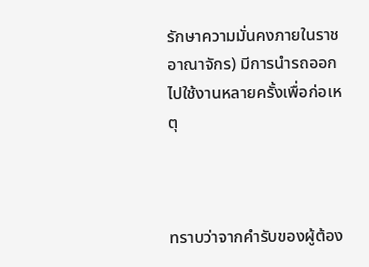รักษาความมั่นคงภายในราชอาณาจักร) มีการนำรถออกไปใช้งานหลายครั้งเพื่อก่อเหตุ



ทราบว่าจากคำรับของผู้ต้อง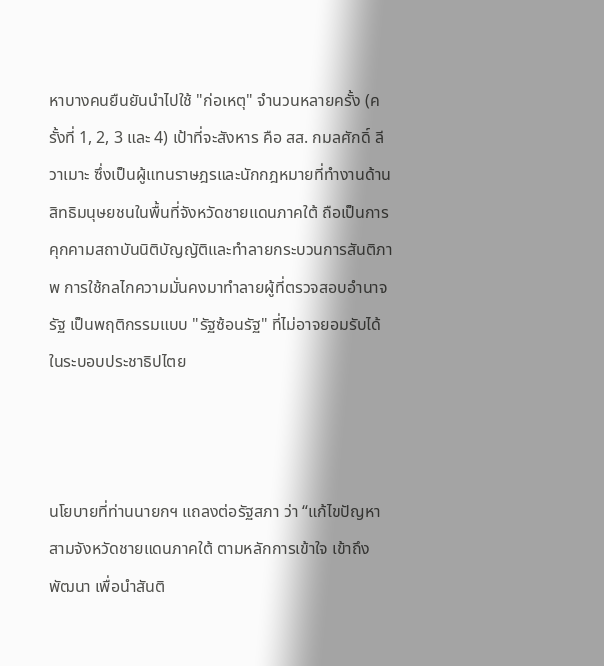หาบางคนยืนยันนำไปใช้ "ก่อเหตุ" จำนวนหลายครั้ง (ครั้งที่ 1, 2, 3 และ 4) เป้าที่จะสังหาร คือ สส. กมลศักดิ์ ลีวาเมาะ ซึ่งเป็นผู้แทนราษฎรและนักกฎหมายที่ทำงานด้านสิทธิมนุษยชนในพื้นที่จังหวัดชายแดนภาคใต้ ถือเป็นการคุกคามสถาบันนิติบัญญัติและทำลายกระบวนการสันติภาพ การใช้กลไกความมั่นคงมาทำลายผู้ที่ตรวจสอบอำนาจรัฐ เป็นพฤติกรรมแบบ "รัฐซ้อนรัฐ" ที่ไม่อาจยอมรับได้ในระบอบประชาธิปไตย



นโยบายที่ท่านนายกฯ แถลงต่อรัฐสภา ว่า “แก้ไขปัญหาสามจังหวัดชายแดนภาคใต้ ตามหลักการเข้าใจ เข้าถึง พัฒนา เพื่อนำสันติ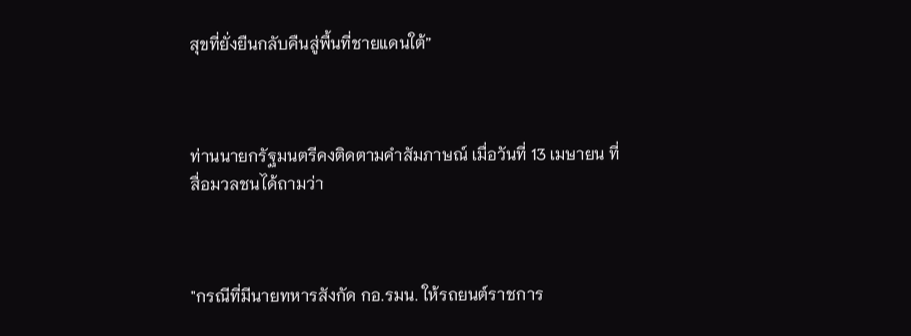สุขที่ยั่งยืนกลับคืนสู่พื้นที่ชายแดนใต้”



ท่านนายกรัฐมนตรีคงติดตามคำสัมภาษณ์ เมื่อวันที่ 13 เมษายน ที่สื่อมวลชนได้ถามว่า



"กรณีที่มีนายทหารสังกัด กอ.รมน. ให้รถยนต์ราชการ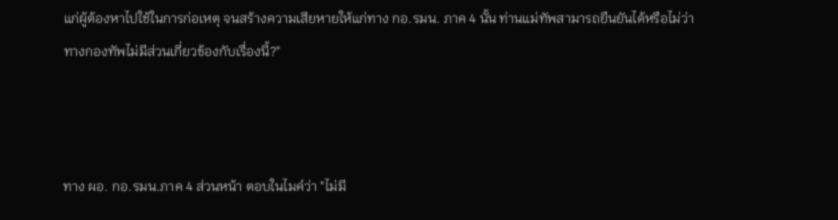แก่ผู้ต้องหาไปใช้ในการก่อเหตุ จนสร้างความเสียหายให้แก่ทาง กอ.รมน. ภาค 4 นั้น ท่านแม่ทัพสามารถยืนยันได้หรือไม่ว่า ทางกองทัพไม่มีส่วนเกี่ยวข้องกับเรื่องนี้?"



ทาง ผอ. กอ.รมน.ภาค 4 ส่วนหน้า ตอบในไมค์ว่า "ไม่มี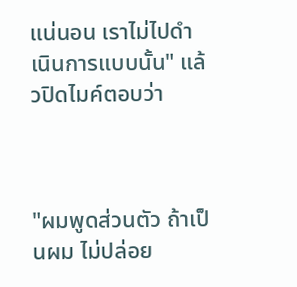แน่นอน เราไม่ไปดำเนินการแบบนั้น" แล้วปิดไมค์ตอบว่า



"ผมพูดส่วนตัว ถ้าเป็นผม ไม่ปล่อย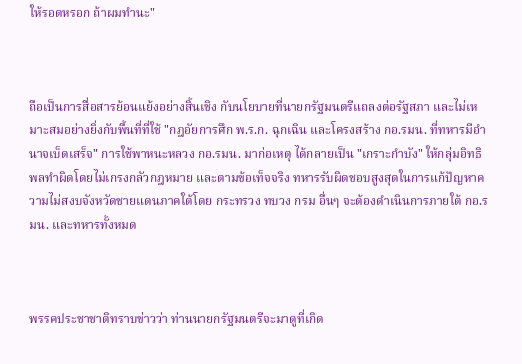ให้รอดหรอก ถ้าผมทำนะ"



ถือเป็นการสื่อสารย้อนแย้งอย่างสิ้นเชิง กับนโยบายที่นายกรัฐมนตรีแถลงต่อรัฐสภา และไม่เหมาะสมอย่างยิ่งกับพื้นที่ที่ใช้ "กฎอัยการศึก พ.ร.ก. ฉุกเฉิน และโครงสร้าง กอ.รมน. ที่ทหารมีอำนาจเบ็ดเสร็จ" การใช้พาหนะหลวง กอ.รมน. มาก่อเหตุ ได้กลายเป็น "เกราะกำบัง" ให้กลุ่มอิทธิพลทำผิดโดยไม่เกรงกลัวกฎหมาย และตามข้อเท็จจริง ทหารรับผิดชอบสูงสุดในการแก้ปัญหาความไม่สงบจังหวัดชายแดนภาคใต้โดย กระทรวง ทบวง กรม อื่นๆ จะต้องดำเนินการภายใต้ กอ.รมน. และทหารทั้งหมด



พรรคประชาชาติทราบข่าวว่า ท่านนายกรัฐมนตรีจะมาดูที่เกิด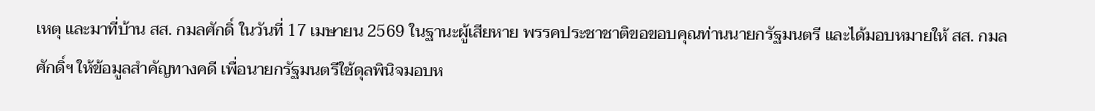เหตุ และมาที่บ้าน สส. กมลศักดิ์ ในวันที่ 17 เมษายน 2569 ในฐานะผู้เสียหาย พรรคประชาชาติขอขอบคุณท่านนายกรัฐมนตรี และได้มอบหมายให้ สส. กมลศักดิ์ฯ ให้ข้อมูลสำคัญทางคดี เพื่อนายกรัฐมนตรีใช้ดุลพินิจมอบห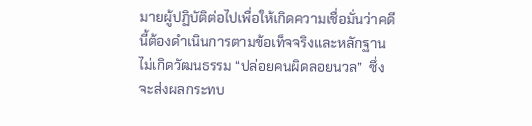มายผู้ปฏิบัติต่อไปเพื่อให้เกิดความเชื่อมั่นว่าคดีนี้ต้องดำเนินการตามข้อเท็จจริงและหลักฐาน ไม่เกิดวัฒนธรรม “ปล่อยคนผิดลอยนวล”  ซึ่งจะส่งผลกระทบ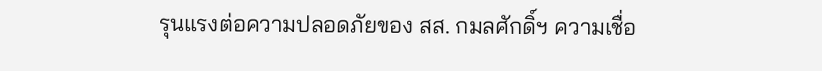รุนแรงต่อความปลอดภัยของ สส. กมลศักดิ์ฯ ความเชื่อ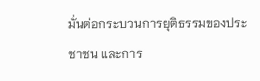มั่นต่อกระบวนการยุติธรรมของประชาชน และการ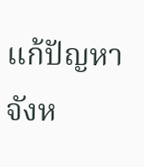แก้ปัญหาจังห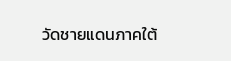วัดชายแดนภาคใต้